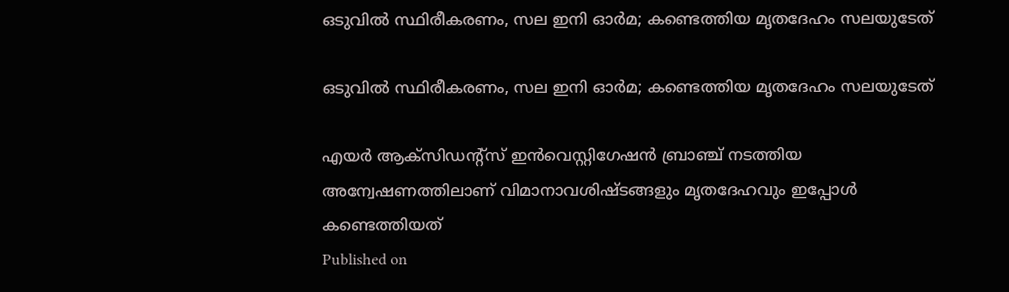ഒടുവില്‍ സ്ഥിരീകരണം, സല ഇനി ഓര്‍മ; കണ്ടെത്തിയ മൃതദേഹം സലയുടേത്‌

ഒടുവില്‍ സ്ഥിരീകരണം, സല ഇനി ഓര്‍മ; കണ്ടെത്തിയ മൃതദേഹം സലയുടേത്‌

എയര്‍ ആക്‌സിഡന്റ്‌സ് ഇന്‍വെസ്റ്റിഗേഷന്‍ ബ്രാഞ്ച് നടത്തിയ അന്വേഷണത്തിലാണ് വിമാനാവശിഷ്ടങ്ങളും മൃതദേഹവും ഇപ്പോള്‍ കണ്ടെത്തിയത്
Published on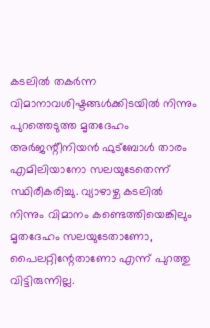കടലില്‍ തകര്‍ന്ന വിമാനാവശിഷ്ടങ്ങള്‍ക്കിടയില്‍ നിന്നും പുറത്തെടുത്ത മൃതദേഹം അര്‍ജന്റീനിയന്‍ ഫുട്‌ബോള്‍ താരം എമിലിയാനോ സലയുടേതെന്ന് സ്ഥിരീകരിച്ചു. വ്യാഴാഴ്ച കടലില്‍ നിന്നും വിമാനം കണ്ടെത്തിയെങ്കിലും മൃതദേഹം സലയുടേതാണോ, പൈലറ്റിന്റേതാണോ എന്ന് പുറത്തു വിട്ടിരുന്നില്ല.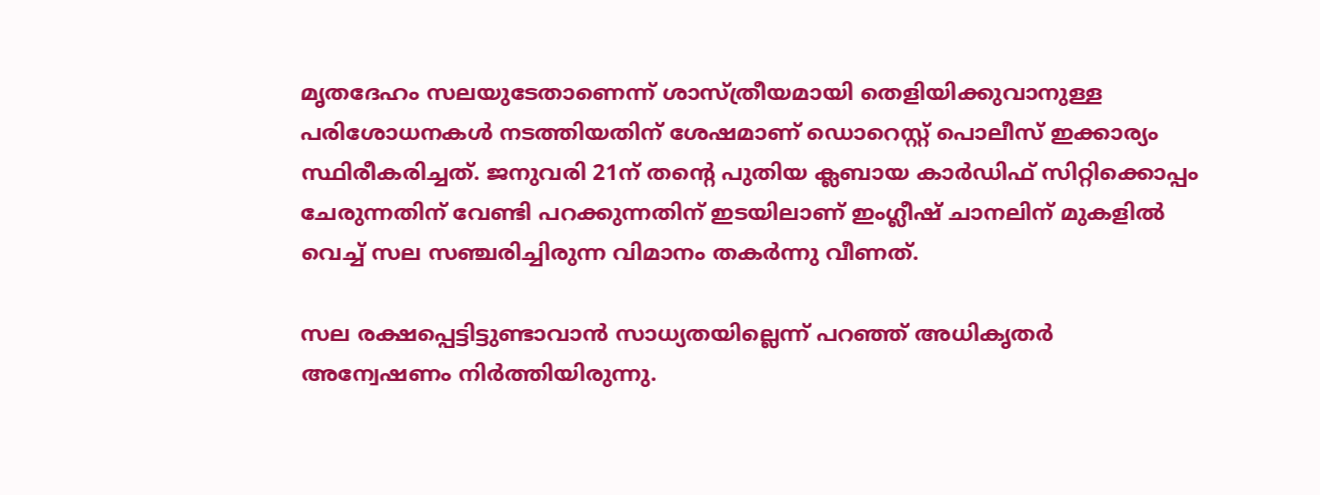മൃതദേഹം സലയുടേതാണെന്ന് ശാസ്ത്രീയമായി തെളിയിക്കുവാനുള്ള പരിശോധനകള്‍ നടത്തിയതിന് ശേഷമാണ് ഡൊറെസ്റ്റ് പൊലീസ് ഇക്കാര്യം സ്ഥിരീകരിച്ചത്. ജനുവരി 21ന് തന്റെ പുതിയ ക്ലബായ കാര്‍ഡിഫ് സിറ്റിക്കൊപ്പം ചേരുന്നതിന് വേണ്ടി പറക്കുന്നതിന് ഇടയിലാണ് ഇംഗ്ലീഷ് ചാനലിന് മുകളില്‍ വെച്ച് സല സഞ്ചരിച്ചിരുന്ന വിമാനം തകര്‍ന്നു വീണത്.

സല രക്ഷപ്പെട്ടിട്ടുണ്ടാവാന്‍ സാധ്യതയില്ലെന്ന് പറഞ്ഞ് അധികൃതര്‍ അന്വേഷണം നിര്‍ത്തിയിരുന്നു.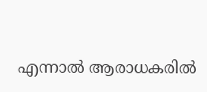എന്നാല്‍ ആരാധകരില്‍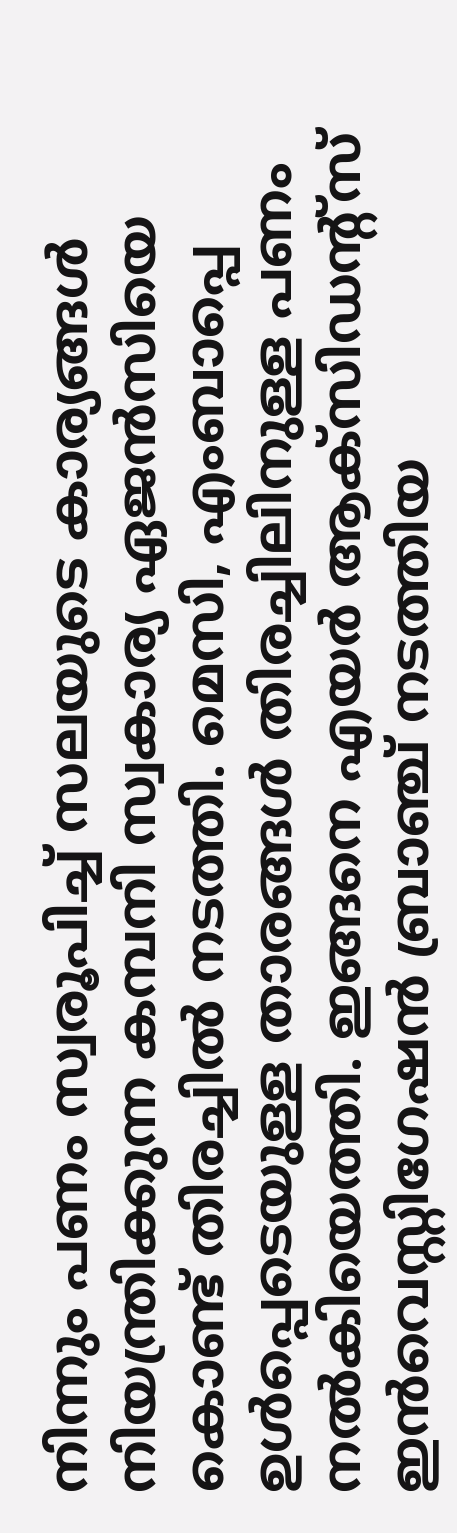നിന്നും പണം സ്വരൂപിച്ച് സലയുടെ കാര്യങ്ങള്‍ നിയന്ത്രിക്കുന്ന കമ്പനി സ്വകാര്യ ഏജന്‍സിയെ കൊണ്ട് തിരച്ചില്‍ നടത്തി. മെസി, എംബാപ്പെ ഉള്‍പ്പെടെയുള്ള താരങ്ങള്‍ തിരച്ചിലിനുള്ള പണം നല്‍കിയെത്തി. ഇങ്ങനെ എയര്‍ ആക്‌സിഡന്റ്‌സ് ഇന്‍വെസ്റ്റിഗേഷന്‍ ബ്രാഞ്ച് നടത്തിയ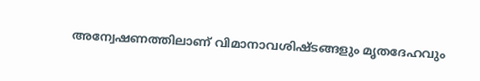അന്വേഷണത്തിലാണ് വിമാനാവശിഷ്ടങ്ങളും മൃതദേഹവും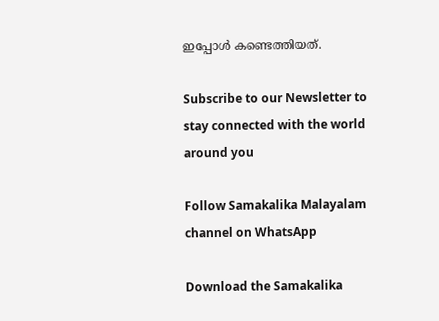ഇപ്പോള്‍ കണ്ടെത്തിയത്.

Subscribe to our Newsletter to stay connected with the world around you

Follow Samakalika Malayalam channel on WhatsApp

Download the Samakalika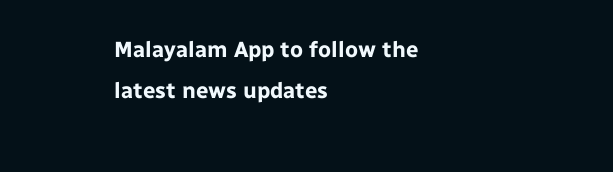Malayalam App to follow the latest news updates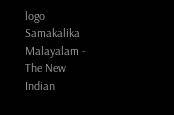logo
Samakalika Malayalam - The New Indian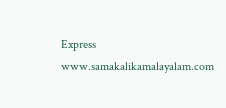Express
www.samakalikamalayalam.com